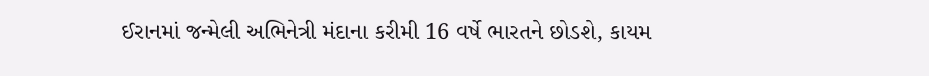ઈરાનમાં જન્મેલી અભિનેત્રી મંદાના કરીમી 16 વર્ષે ભારતને છોડશે, કાયમ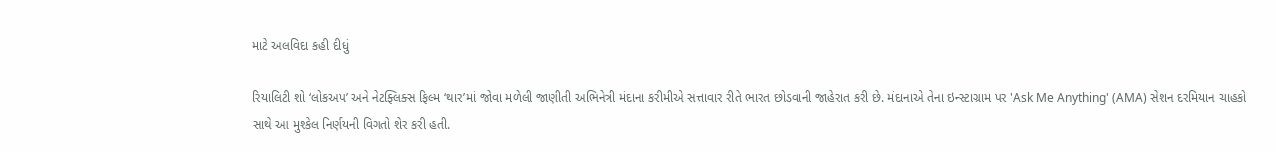માટે અલવિદા કહી દીધું

રિયાલિટી શો ‘લોકઅપ’ અને નેટફ્લિક્સ ફિલ્મ ‘થાર’માં જોવા મળેલી જાણીતી અભિનેત્રી મંદાના કરીમીએ સત્તાવાર રીતે ભારત છોડવાની જાહેરાત કરી છે. મંદાનાએ તેના ઇન્સ્ટાગ્રામ પર 'Ask Me Anything' (AMA) સેશન દરમિયાન ચાહકો સાથે આ મુશ્કેલ નિર્ણયની વિગતો શેર કરી હતી.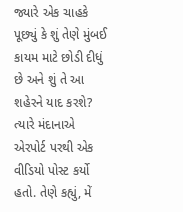જ્યારે એક ચાહકે પૂછ્યું કે શું તેણે મુંબઈ કાયમ માટે છોડી દીધું છે અને શું તે આ શહેરને યાદ કરશે? ત્યારે મંદાનાએ એરપોર્ટ પરથી એક વીડિયો પોસ્ટ કર્યો હતો. તેણે કહ્યું, મેં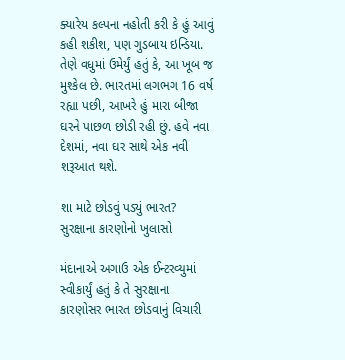ક્યારેય કલ્પના નહોતી કરી કે હું આવું કહી શકીશ, પણ ગુડબાય ઇન્ડિયા. તેણે વધુમાં ઉમેર્યું હતું કે, આ ખૂબ જ મુશ્કેલ છે. ભારતમાં લગભગ 16 વર્ષ રહ્યા પછી, આખરે હું મારા બીજા ઘરને પાછળ છોડી રહી છું. હવે નવા દેશમાં, નવા ઘર સાથે એક નવી શરૂઆત થશે.

શા માટે છોડવું પડ્યું ભારત? સુરક્ષાના કારણોનો ખુલાસો

મંદાનાએ અગાઉ એક ઈન્ટરવ્યુમાં સ્વીકાર્યું હતું કે તે સુરક્ષાના કારણોસર ભારત છોડવાનું વિચારી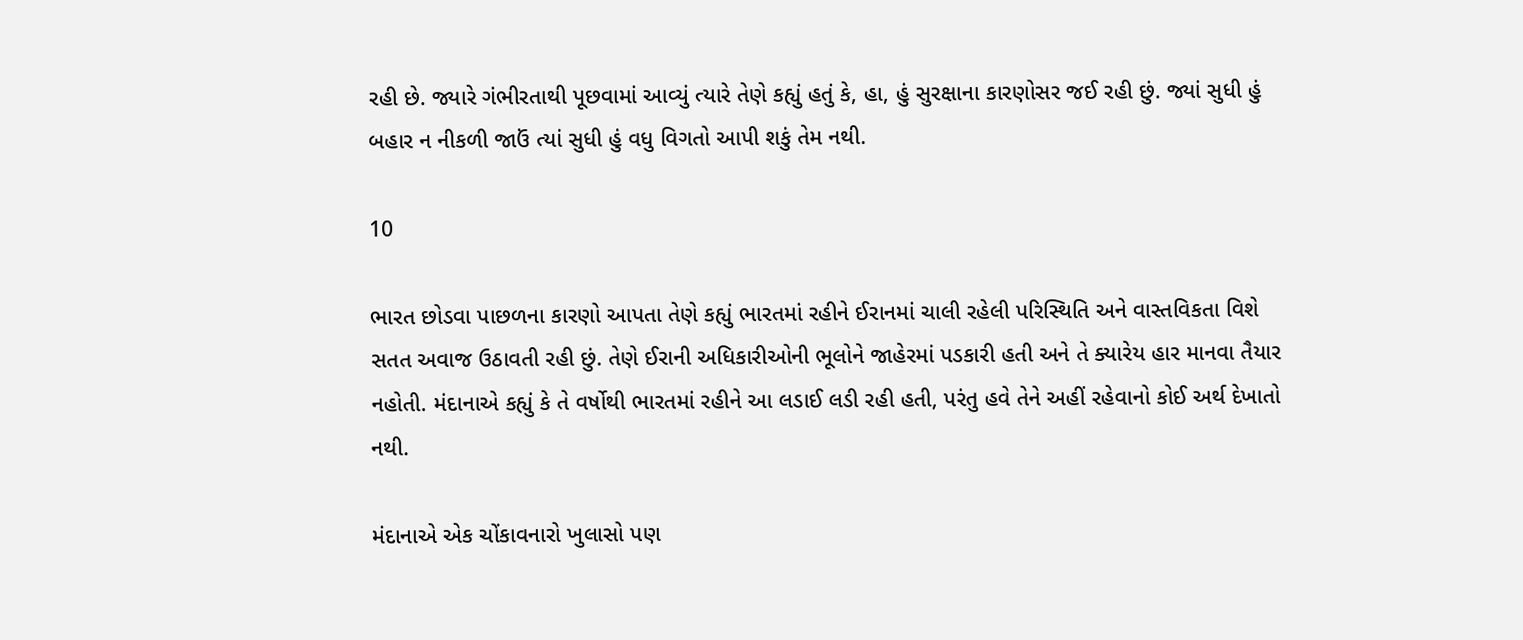રહી છે. જ્યારે ગંભીરતાથી પૂછવામાં આવ્યું ત્યારે તેણે કહ્યું હતું કે, હા, હું સુરક્ષાના કારણોસર જઈ રહી છું. જ્યાં સુધી હું બહાર ન નીકળી જાઉં ત્યાં સુધી હું વધુ વિગતો આપી શકું તેમ નથી.

10

ભારત છોડવા પાછળના કારણો આપતા તેણે કહ્યું ભારતમાં રહીને ઈરાનમાં ચાલી રહેલી પરિસ્થિતિ અને વાસ્તવિકતા વિશે સતત અવાજ ઉઠાવતી રહી છું. તેણે ઈરાની અધિકારીઓની ભૂલોને જાહેરમાં પડકારી હતી અને તે ક્યારેય હાર માનવા તૈયાર નહોતી. મંદાનાએ કહ્યું કે તે વર્ષોથી ભારતમાં રહીને આ લડાઈ લડી રહી હતી, પરંતુ હવે તેને અહીં રહેવાનો કોઈ અર્થ દેખાતો નથી.

મંદાનાએ એક ચોંકાવનારો ખુલાસો પણ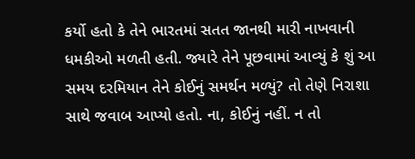કર્યો હતો કે તેને ભારતમાં સતત જાનથી મારી નાખવાની ધમકીઓ મળતી હતી. જ્યારે તેને પૂછવામાં આવ્યું કે શું આ સમય દરમિયાન તેને કોઈનું સમર્થન મળ્યું? તો તેણે નિરાશા સાથે જવાબ આપ્યો હતો. ના, કોઈનું નહીં. ન તો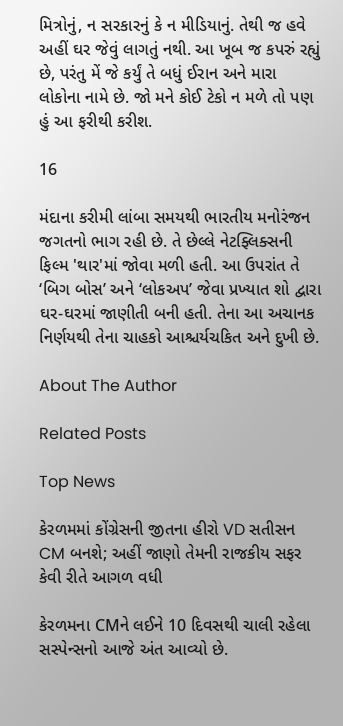મિત્રોનું, ન સરકારનું કે ન મીડિયાનું. તેથી જ હવે અહીં ઘર જેવું લાગતું નથી. આ ખૂબ જ કપરું રહ્યું છે, પરંતુ મેં જે કર્યું તે બધું ઈરાન અને મારા લોકોના નામે છે. જો મને કોઈ ટેકો ન મળે તો પણ હું આ ફરીથી કરીશ.

16

મંદાના કરીમી લાંબા સમયથી ભારતીય મનોરંજન જગતનો ભાગ રહી છે. તે છેલ્લે નેટફ્લિક્સની ફિલ્મ 'થાર'માં જોવા મળી હતી. આ ઉપરાંત તે ‘બિગ બોસ’ અને ‘લોકઅપ’ જેવા પ્રખ્યાત શો દ્વારા ઘર-ઘરમાં જાણીતી બની હતી. તેના આ અચાનક નિર્ણયથી તેના ચાહકો આશ્ચર્યચકિત અને દુખી છે.

About The Author

Related Posts

Top News

કેરળમમાં કોંગ્રેસની જીતના હીરો VD સતીસન CM બનશે; અહીં જાણો તેમની રાજકીય સફર કેવી રીતે આગળ વધી

કેરળમના CMને લઈને 10 દિવસથી ચાલી રહેલા સસ્પેન્સનો આજે અંત આવ્યો છે.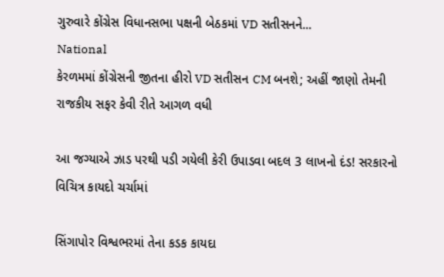ગુરુવારે કોંગ્રેસ વિધાનસભા પક્ષની બેઠકમાં VD સતીસનને...
National
કેરળમમાં કોંગ્રેસની જીતના હીરો VD સતીસન CM બનશે; અહીં જાણો તેમની રાજકીય સફર કેવી રીતે આગળ વધી

આ જગ્યાએ ઝાડ પરથી પડી ગયેલી કેરી ઉપાડવા બદલ 3 લાખનો દંડ! સરકારનો વિચિત્ર કાયદો ચર્ચામાં

સિંગાપોર વિશ્વભરમાં તેના કડક કાયદા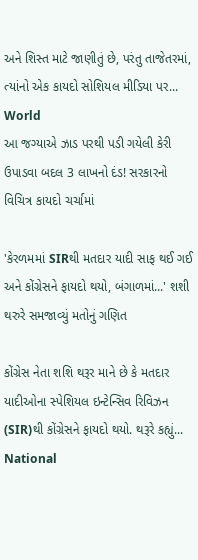અને શિસ્ત માટે જાણીતું છે, પરંતુ તાજેતરમાં, ત્યાંનો એક કાયદો સોશિયલ મીડિયા પર...
World
આ જગ્યાએ ઝાડ પરથી પડી ગયેલી કેરી ઉપાડવા બદલ 3 લાખનો દંડ! સરકારનો વિચિત્ર કાયદો ચર્ચામાં

'કેરળમમાં SIRથી મતદાર યાદી સાફ થઈ ગઈ અને કોંગ્રેસને ફાયદો થયો, બંગાળમાં...' શશી થરુરે સમજાવ્યું મતોનું ગણિત

કોંગ્રેસ નેતા શશિ થરૂર માને છે કે મતદાર યાદીઓના સ્પેશિયલ ઇન્ટેન્સિવ રિવિઝન (SIR)થી કોંગ્રેસને ફાયદો થયો. થરૂરે કહ્યું...
National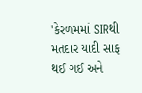'કેરળમમાં SIRથી મતદાર યાદી સાફ થઈ ગઈ અને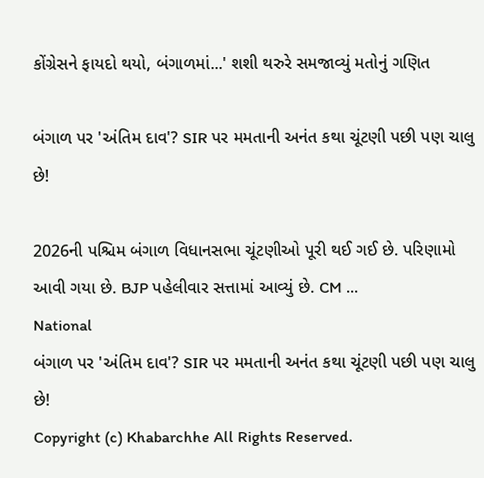કોંગ્રેસને ફાયદો થયો, બંગાળમાં...' શશી થરુરે સમજાવ્યું મતોનું ગણિત

બંગાળ પર 'અંતિમ દાવ'? SIR પર મમતાની અનંત કથા ચૂંટણી પછી પણ ચાલુ છે!

2026ની પશ્ચિમ બંગાળ વિધાનસભા ચૂંટણીઓ પૂરી થઈ ગઈ છે. પરિણામો આવી ગયા છે. BJP પહેલીવાર સત્તામાં આવ્યું છે. CM ...
National
બંગાળ પર 'અંતિમ દાવ'? SIR પર મમતાની અનંત કથા ચૂંટણી પછી પણ ચાલુ છે!
Copyright (c) Khabarchhe All Rights Reserved.